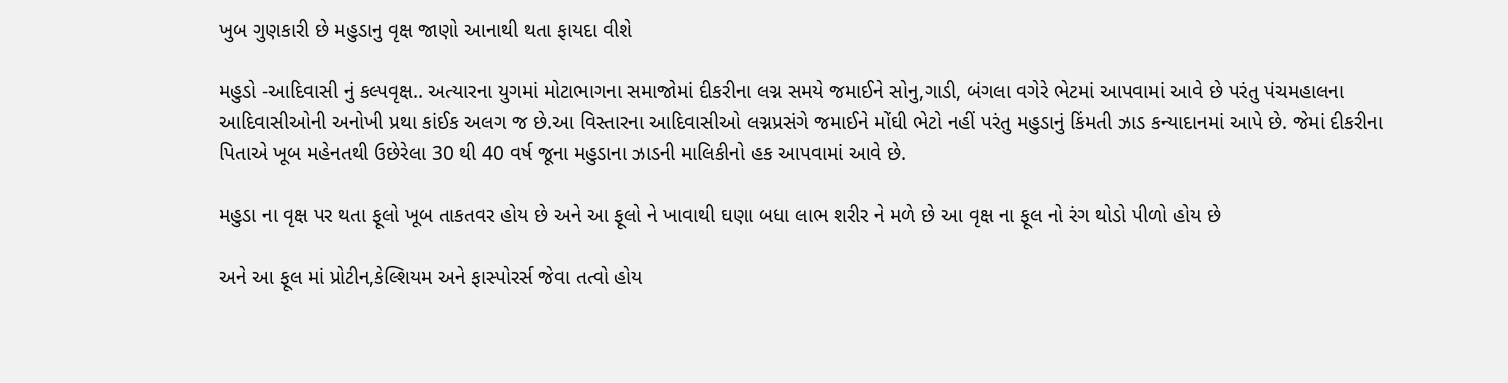ખુબ ગુણકારી છે મહુડાનુ વૃક્ષ જાણો આનાથી થતા ફાયદા વીશે

મહુડો -આદિવાસી નું કલ્પવૃક્ષ.. અત્યારના યુગમાં મોટાભાગના સમાજોમાં દીકરીના લગ્ન સમયે જમાઈને સોનુ,ગાડી, બંગલા વગેરે ભેટમાં આપવામાં આવે છે પરંતુ પંચમહાલના આદિવાસીઓની અનોખી પ્રથા કાંઈક અલગ જ છે.આ વિસ્તારના આદિવાસીઓ લગ્નપ્રસંગે જમાઈને મોંઘી ભેટો નહીં પરંતુ મહુડાનું કિંમતી ઝાડ કન્યાદાનમાં આપે છે. જેમાં દીકરીના પિતાએ ખૂબ મહેનતથી ઉછેરેલા 30 થી 40 વર્ષ જૂના મહુડાના ઝાડની માલિકીનો હક આપવામાં આવે છે.

મહુડા ના વૃક્ષ પર થતા ફૂલો ખૂબ તાકતવર હોય છે અને આ ફૂલો ને ખાવાથી ઘણા બધા લાભ શરીર ને મળે છે આ વૃક્ષ ના ફૂલ નો રંગ થોડો પીળો હોય છે

અને આ ફૂલ માં પ્રોટીન,કેલ્શિયમ અને ફાસ્પોરર્સ જેવા તત્વો હોય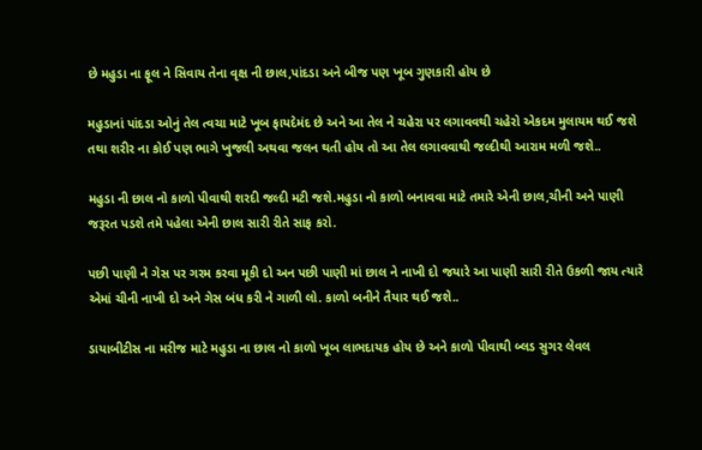છે મહુડા ના ફૂલ ને સિવાય તેના વૃક્ષ ની છાલ,પાંદડા અને બીજ પણ ખૂબ ગુણકારી હોય છે

મહુડાનાં પાંદડા ઓનું તેલ ત્વચા માટે ખૂબ ફાયદેમંદ છે અને આ તેલ ને ચહેરા પર લગાવવથી ચહેરો એકદમ મુલાયમ થઈ જશે તથા શરીર ના કોઈ પણ ભાગે ખુજલી અથવા જલન થતી હોય તો આ તેલ લગાવવાથી જલ્દીથી આરામ મળી જશે..

મહુડા ની છાલ નો કાળો પીવાથી શરદી જલ્દી મટી જશે.મહુડા નો કાળો બનાવવા માટે તમારે એની છાલ,ચીની અને પાણી જરૂરત પડશે તમે પહેલા એની છાલ સારી રીતે સાફ કરો.

પછી પાણી ને ગેસ પર ગરમ કરવા મૂકી દો અન પછી પાણી માં છાલ ને નાખી દો જયારે આ પાણી સારી રીતે ઉકળી જાય ત્યારે એમાં ચીની નાખી દો અને ગેસ બંધ કરી ને ગાળી લો. કાળો બનીને તૈયાર થઈ જશે..

ડાયાબીટીસ ના મરીજ માટે મહુડા ના છાલ નો કાળો ખૂબ લાભદાયક હોય છે અને કાળો પીવાથી બ્લડ સુગર લેવલ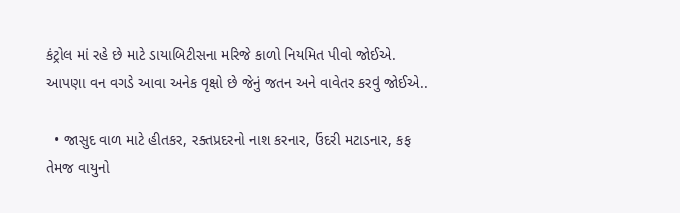કંટ્રોલ માં રહે છે માટે ડાયાબિટીસના મરિજે કાળો નિયમિત પીવો જોઈએ. આપણા વન વગડે આવા અનેક વૃક્ષો છે જેનું જતન અને વાવેતર કરવું જોઈએ..

  • જાસુદ વાળ માટે હીતકર, રક્તપ્રદરનો નાશ કરનાર, ઉંદરી મટાડનાર, કફ તેમજ વાયુનો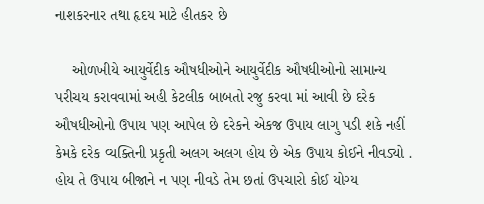નાશકરનાર તથા હૃદય માટે હીતકર છે

    ઓળખીયે આયુર્વેદીક ઔષધીઓને આયુર્વેદીક ઔષધીઓનો સામાન્ય પરીચય કરાવવામાં અહી કેટલીક બાબતો રજુ કરવા માં આવી છે દરેક ઔષધીઓનો ઉપાય પણ આપેલ છે દરેકને એકજ ઉપાય લાગુ પડી શકે નહીં કેમકે દરેક વ્યક્તિની પ્રકૃતી અલગ અલગ હોય છે એક ઉપાય કોઈને નીવડ્યો . હોય તે ઉપાય બીજાને ન પણ નીવડે તેમ છતાં ઉપચારો કોઈ યોગ્ય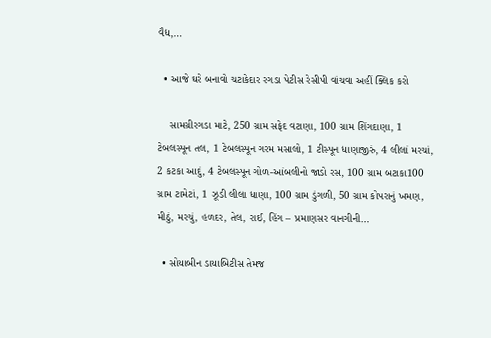વૈદ્ય,…

  • આજે ઘરે બનાવો ચટાકેદાર રગડા પેટીસ રેસીપી વાંચવા અહીં ક્લિક કરો

    સામગ્રીરગડા માટે, 250 ગ્રામ સફેદ વટાણા, 100 ગ્રામ શિંગદાણા, 1 ટેબલસ્પૂન તલ, 1 ટેબલસ્પૂન ગરમ મસાલો, 1 ટીસ્પૂન ધાણાજીરું, 4 લીલાં મરચાં, 2 કટકા આદું, 4 ટેબલસ્પૂન ગોળ-આંબલીનો જાડો રસ, 100 ગ્રામ બટાકા100 ગ્રામ ટામેટાં, 1 ઝૂડી લીલા ધાણા, 100 ગ્રામ ડુંગળી, 50 ગ્રામ કોપરાનું ખમણ, મીઠું, મરચું, હળદર, તેલ, રાઈ, હિંગ – પ્રમાણસર વાનગીની…

  • સોયાબીન ડાયાબિટીસ તેમજ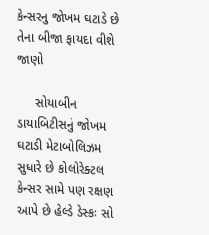કેન્સરનુ જોખમ ઘટાડે છે તેના બીજા ફાયદા વીશે જાણો

     સોયાબીન ડાયાબિટીસનું જોખમ ઘટાડી મેટાબોલિઝમ સુધારે છે કોલોરેક્ટલ કેન્સર સામે પણ રક્ષણ આપે છે હેલ્ડે ડેસ્કઃ સો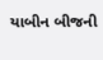યાબીન બીજની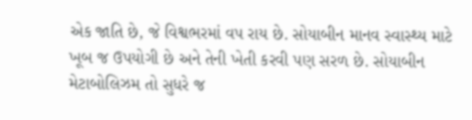એક જાતિ છે, જે વિશ્વભરમાં વપ રાય છે. સોયાબીન માનવ સ્વાસ્થ્ય માટે ખૂબ જ ઉપયોગી છે અને તેની ખેતી કરવી પણ સરળ છે. સોયાબીન મેટાબોલિઝમ તો સુધરે જ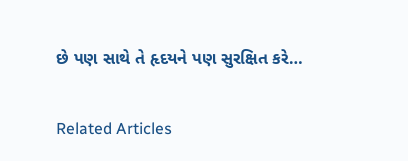છે પણ સાથે તે હૃદયને પણ સુરક્ષિત કરે…

Related Articles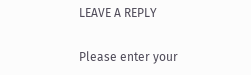LEAVE A REPLY

Please enter your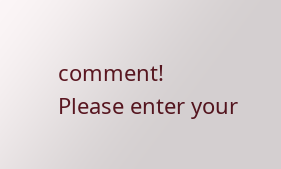comment!
Please enter your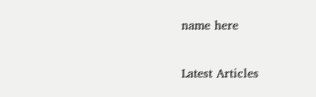name here

Latest Articles